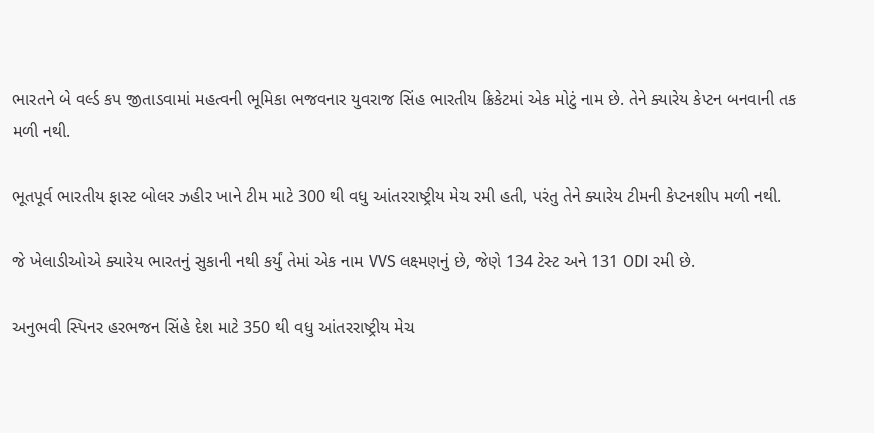ભારતને બે વર્લ્ડ કપ જીતાડવામાં મહત્વની ભૂમિકા ભજવનાર યુવરાજ સિંહ ભારતીય ક્રિકેટમાં એક મોટું નામ છે. તેને ક્યારેય કેપ્ટન બનવાની તક મળી નથી.

ભૂતપૂર્વ ભારતીય ફાસ્ટ બોલર ઝહીર ખાને ટીમ માટે 300 થી વધુ આંતરરાષ્ટ્રીય મેચ રમી હતી, પરંતુ તેને ક્યારેય ટીમની કેપ્ટનશીપ મળી નથી.

જે ખેલાડીઓએ ક્યારેય ભારતનું સુકાની નથી કર્યું તેમાં એક નામ VVS લક્ષ્મણનું છે, જેણે 134 ટેસ્ટ અને 131 ODI રમી છે.

અનુભવી સ્પિનર હરભજન સિંહે દેશ માટે 350 થી વધુ આંતરરાષ્ટ્રીય મેચ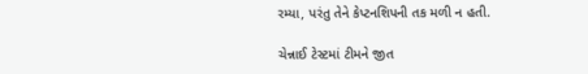રમ્યા, પરંતુ તેને કેપ્ટનશિપની તક મળી ન હતી.

ચેન્નાઈ ટેસ્ટમાં ટીમને જીત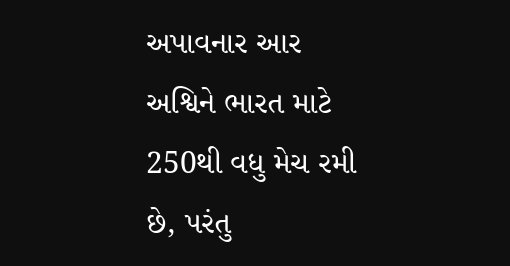અપાવનાર આર અશ્વિને ભારત માટે 250થી વધુ મેચ રમી છે, પરંતુ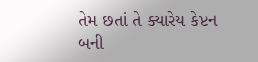તેમ છતાં તે ક્યારેય કેપ્ટન બની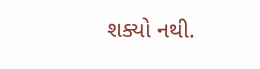શક્યો નથી.